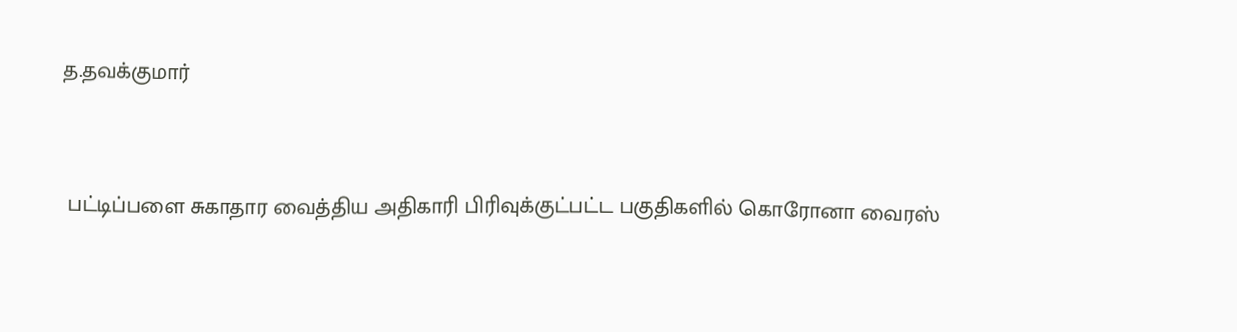த.தவக்குமார்


 பட்டிப்பளை சுகாதார வைத்திய அதிகாரி பிரிவுக்குட்பட்ட பகுதிகளில் கொரோனா வைரஸ்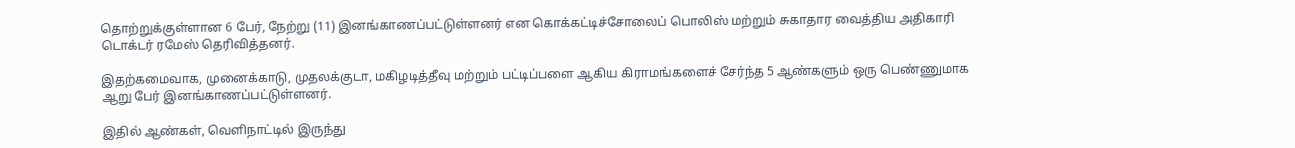தொற்றுக்குள்ளான 6 பேர், நேற்று (11) இனங்காணப்பட்டுள்ளனர் என கொக்கட்டிச்சோலைப் பொலிஸ் மற்றும் சுகாதார வைத்திய அதிகாரி டொக்டர் ரமேஸ் தெரிவித்தனர்.

இதற்கமைவாக, முனைக்காடு, முதலக்குடா, மகிழடித்தீவு மற்றும் பட்டிப்பளை ஆகிய கிராமங்களைச் சேர்ந்த 5 ஆண்களும் ஒரு பெண்ணுமாக ஆறு பேர் இனங்காணப்பட்டுள்ளனர்.

இதில் ஆண்கள், வெளிநாட்டில் இருந்து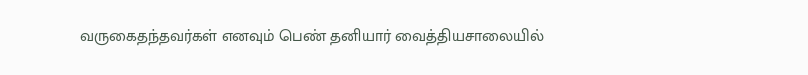வருகைதந்தவர்கள் எனவும் பெண் தனியார் வைத்தியசாலையில்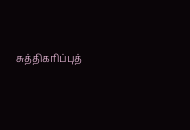சுத்திகரிப்புத்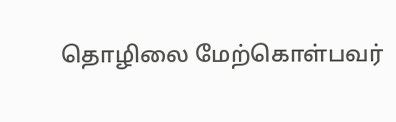தொழிலை மேற்கொள்பவர்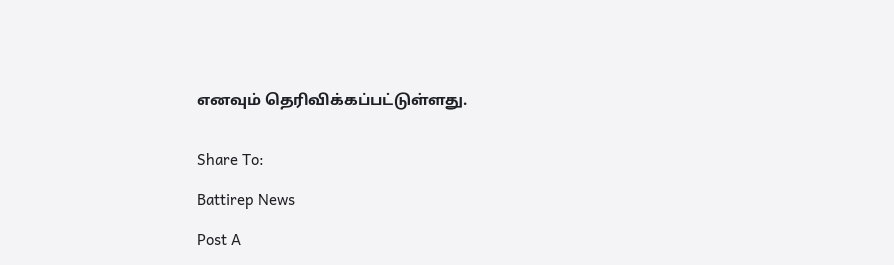எனவும் தெரிவிக்கப்பட்டுள்ளது.


Share To:

Battirep News

Post A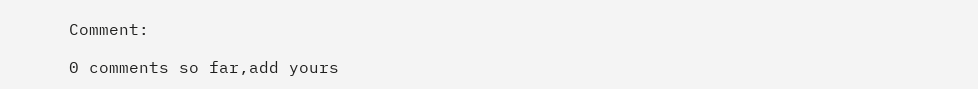Comment:

0 comments so far,add yours